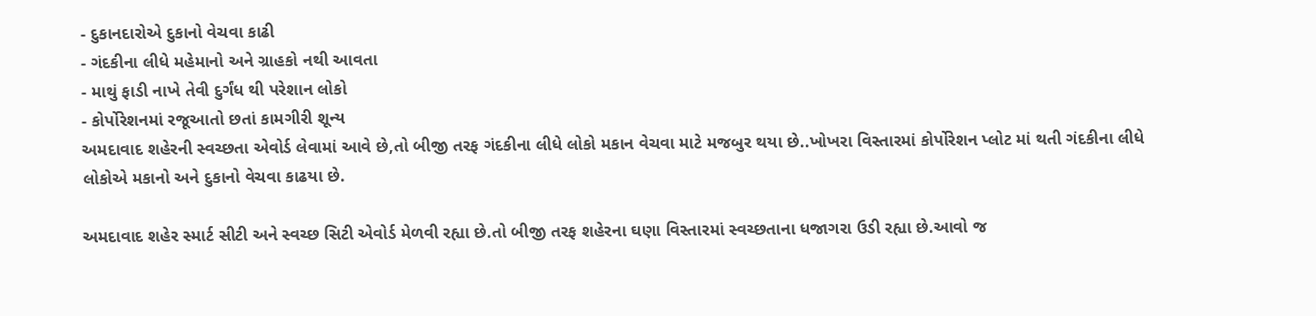- દુકાનદારોએ દુકાનો વેચવા કાઢી
- ગંદકીના લીધે મહેમાનો અને ગ્રાહકો નથી આવતા
- માથું ફાડી નાખે તેવી દુર્ગંધ થી પરેશાન લોકો
- કોર્પોરેશનમાં રજૂઆતો છતાં કામગીરી શૂન્ય
અમદાવાદ શહેરની સ્વચ્છતા એવોર્ડ લેવામાં આવે છે,તો બીજી તરફ ગંદકીના લીધે લોકો મકાન વેચવા માટે મજબુર થયા છે..ખોખરા વિસ્તારમાં કોર્પોરેશન પ્લોટ માં થતી ગંદકીના લીધે લોકોએ મકાનો અને દુકાનો વેચવા કાઢયા છે.

અમદાવાદ શહેર સ્માર્ટ સીટી અને સ્વચ્છ સિટી એવોર્ડ મેળવી રહ્યા છે.તો બીજી તરફ શહેરના ઘણા વિસ્તારમાં સ્વચ્છતાના ધજાગરા ઉડી રહ્યા છે.આવો જ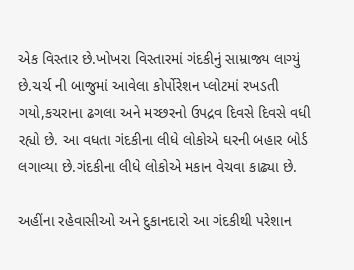એક વિસ્તાર છે.ખોખરા વિસ્તારમાં ગંદકીનું સામ્રાજ્ય લાગ્યું છે.ચર્ચ ની બાજુમાં આવેલા કોર્પોરેશન પ્લોટમાં રખડતી ગયો,કચરાના ઢગલા અને મચ્છરનો ઉપદ્રવ દિવસે દિવસે વધી રહ્યો છે. આ વધતા ગંદકીના લીધે લોકોએ ઘરની બહાર બોર્ડ લગાવ્યા છે.ગંદકીના લીધે લોકોએ મકાન વેચવા કાઢ્યા છે.

અહીંના રહેવાસીઓ અને દુકાનદારો આ ગંદકીથી પરેશાન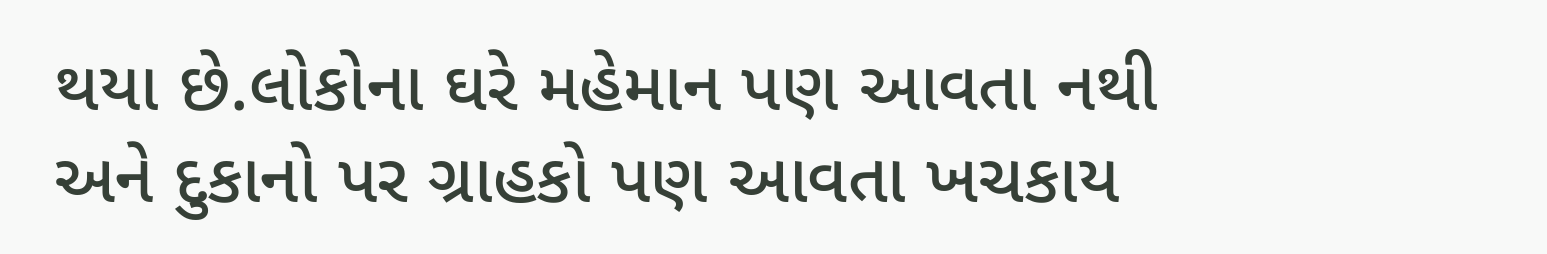થયા છે.લોકોના ઘરે મહેમાન પણ આવતા નથી અને દુકાનો પર ગ્રાહકો પણ આવતા ખચકાય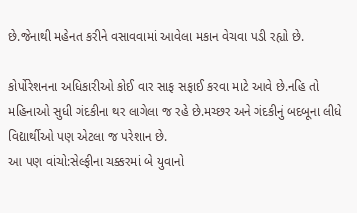છે.જેનાથી મહેનત કરીને વસાવવામાં આવેલા મકાન વેચવા પડી રહ્યો છે.

કોર્પોરેશનના અધિકારીઓ કોઈ વાર સાફ સફાઈ કરવા માટે આવે છે.નહિ તો મહિનાઓ સુધી ગંદકીના થર લાગેલા જ રહે છે.મચ્છર અને ગંદકીનું બદબૂના લીધે વિદ્યાર્થીઓ પણ એટલા જ પરેશાન છે.
આ પણ વાંચો:સેલ્ફીના ચક્કરમાં બે યુવાનો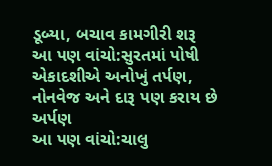ડૂબ્યા, બચાવ કામગીરી શરૂ
આ પણ વાંચો:સુરતમાં પોષી એકાદશીએ અનોખું તર્પણ, નોનવેજ અને દારૂ પણ કરાય છે અર્પણ
આ પણ વાંચો:ચાલુ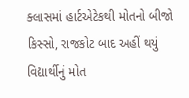ક્લાસમાં હાર્ટએટેકથી મોતનો બીજો કિસ્સો, રાજકોટ બાદ અહીં થયું વિદ્યાર્થીનું મોત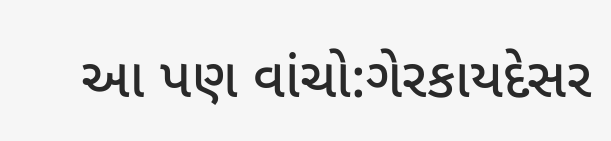આ પણ વાંચો:ગેરકાયદેસર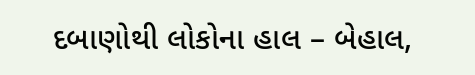દબાણોથી લોકોના હાલ – બેહાલ,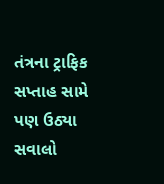તંત્રના ટ્રાફિક સપ્તાહ સામે પણ ઉઠ્યા સવાલો